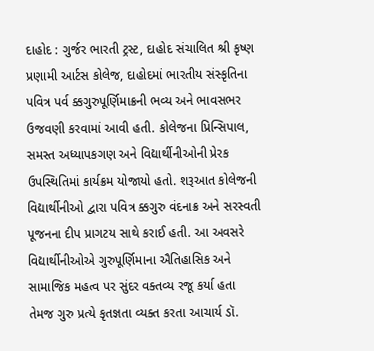દાહોદ : ગુર્જર ભારતી ટ્રસ્ટ, દાહોદ સંચાલિત શ્રી કૃષ્ણ પ્રણામી આર્ટસ કોલેજ, દાહોદમાં ભારતીય સંસ્કૃતિના પવિત્ર પર્વ ક્કગુરુપૂર્ણિમાક્રની ભવ્ય અને ભાવસભર ઉજવણી કરવામાં આવી હતી. કોલેજના પ્રિન્સિપાલ, સમસ્ત અધ્યાપકગણ અને વિદ્યાર્થીનીઓની પ્રેરક ઉપસ્થિતિમાં કાર્યક્રમ યોજાયો હતો. શરૂઆત કોલેજની વિદ્યાર્થીનીઓ દ્વારા પવિત્ર ક્કગુરુ વંદનાક્ર અને સરસ્વતી પૂજનના દીપ પ્રાગટય સાથે કરાઈ હતી. આ અવસરે વિદ્યાર્થીનીઓએ ગુરુપૂર્ણિમાના ઐતિહાસિક અને સામાજિક મહત્વ પર સુંદર વક્તવ્ય રજૂ કર્યા હતા તેમજ ગુરુ પ્રત્યે કૃતજ્ઞતા વ્યક્ત કરતા આચાર્ય ડૉ.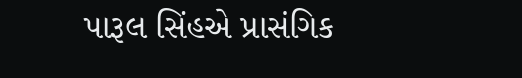પારૂલ સિંહએ પ્રાસંગિક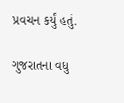પ્રવચન કર્યું હતું.

ગુજરાતના વધુ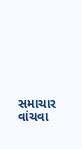સમાચાર વાંચવા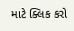માટે ક્લિક કરો